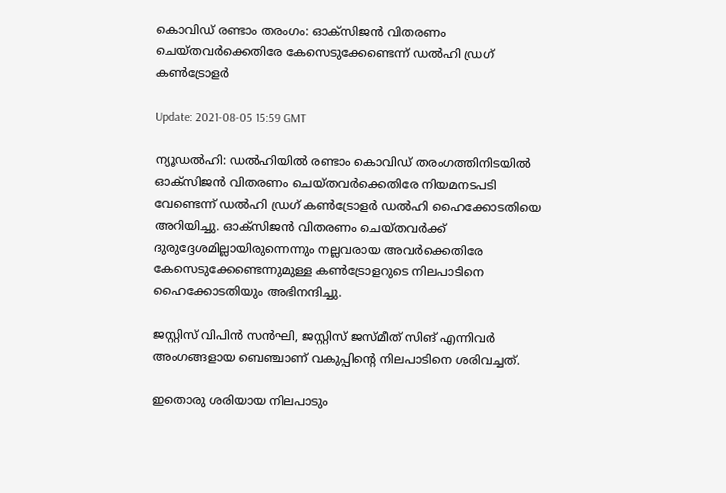കൊവിഡ് രണ്ടാം തരംഗം: ഓക്‌സിജന്‍ വിതരണം ചെയ്തവര്‍ക്കെതിരേ കേസെടുക്കേണ്ടെന്ന് ഡല്‍ഹി ഡ്രഗ് കണ്‍ട്രോളര്‍

Update: 2021-08-05 15:59 GMT

ന്യൂഡല്‍ഹി: ഡല്‍ഹിയില്‍ രണ്ടാം കൊവിഡ് തരംഗത്തിനിടയില്‍ ഓക്‌സിജന്‍ വിതരണം ചെയ്തവര്‍ക്കെതിരേ നിയമനടപടി വേണ്ടെന്ന് ഡല്‍ഹി ഡ്രഗ് കണ്‍ട്രോളര്‍ ഡല്‍ഹി ഹൈക്കോടതിയെ അറിയിച്ചു. ഓക്‌സിജന്‍ വിതരണം ചെയ്തവര്‍ക്ക് ദുരുദ്ദേശമില്ലായിരുന്നെന്നും നല്ലവരായ അവര്‍ക്കെതിരേ കേസെടുക്കേണ്ടെന്നുമുള്ള കണ്‍ട്രോളറുടെ നിലപാടിനെ ഹൈക്കോടതിയും അഭിനന്ദിച്ചു.

ജസ്റ്റിസ് വിപിന്‍ സന്‍ഘി, ജസ്റ്റിസ് ജസ്മീത് സിങ് എന്നിവര്‍ അംഗങ്ങളായ ബെഞ്ചാണ് വകുപ്പിന്റെ നിലപാടിനെ ശരിവച്ചത്.

ഇതൊരു ശരിയായ നിലപാടും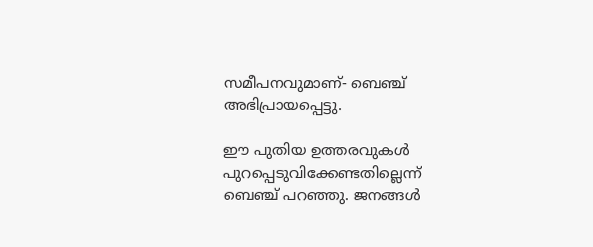സമീപനവുമാണ്- ബെഞ്ച് അഭിപ്രായപ്പെട്ടു.

ഈ പുതിയ ഉത്തരവുകള്‍ പുറപ്പെടുവിക്കേണ്ടതില്ലെന്ന് ബെഞ്ച് പറഞ്ഞു. ജനങ്ങള്‍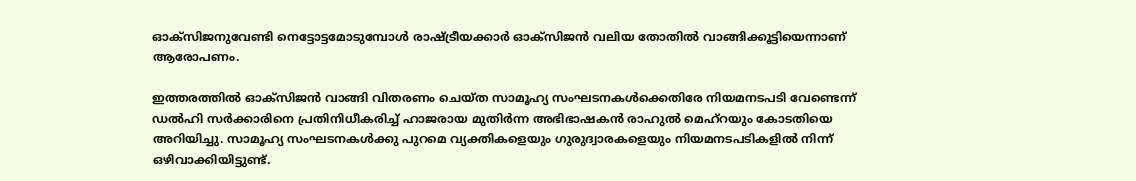ഓക്‌സിജനുവേണ്ടി നെട്ടോട്ടമോടുമ്പോള്‍ രാഷ്ട്രീയക്കാര്‍ ഓക്‌സിജന്‍ വലിയ തോതില്‍ വാങ്ങിക്കൂട്ടിയെന്നാണ് ആരോപണം.

ഇത്തരത്തില്‍ ഓക്‌സിജന്‍ വാങ്ങി വിതരണം ചെയ്ത സാമൂഹ്യ സംഘടനകള്‍ക്കെതിരേ നിയമനടപടി വേണ്ടെന്ന് ഡല്‍ഹി സര്‍ക്കാരിനെ പ്രതിനിധീകരിച്ച് ഹാജരായ മുതിര്‍ന്ന അഭിഭാഷകന്‍ രാഹുല്‍ മെഹ്‌റയും കോടതിയെ അറിയിച്ചു. സാമൂഹ്യ സംഘടനകള്‍ക്കു പുറമെ വ്യക്തികളെയും ഗുരുദ്വാരകളെയും നിയമനടപടികളില്‍ നിന്ന് ഒഴിവാക്കിയിട്ടുണ്ട്.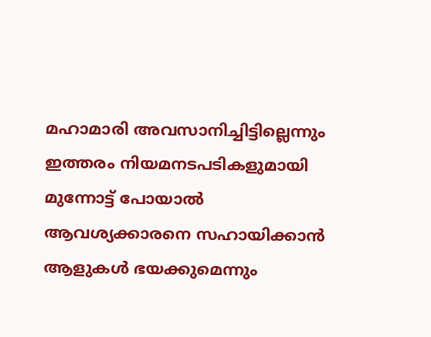മഹാമാരി അവസാനിച്ചിട്ടില്ലെന്നും ഇത്തരം നിയമനടപടികളുമായി മുന്നോട്ട് പോയാല്‍ ആവശ്യക്കാരനെ സഹായിക്കാന്‍ ആളുകള്‍ ഭയക്കുമെന്നും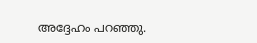അദ്ദേഹം പറഞ്ഞു.